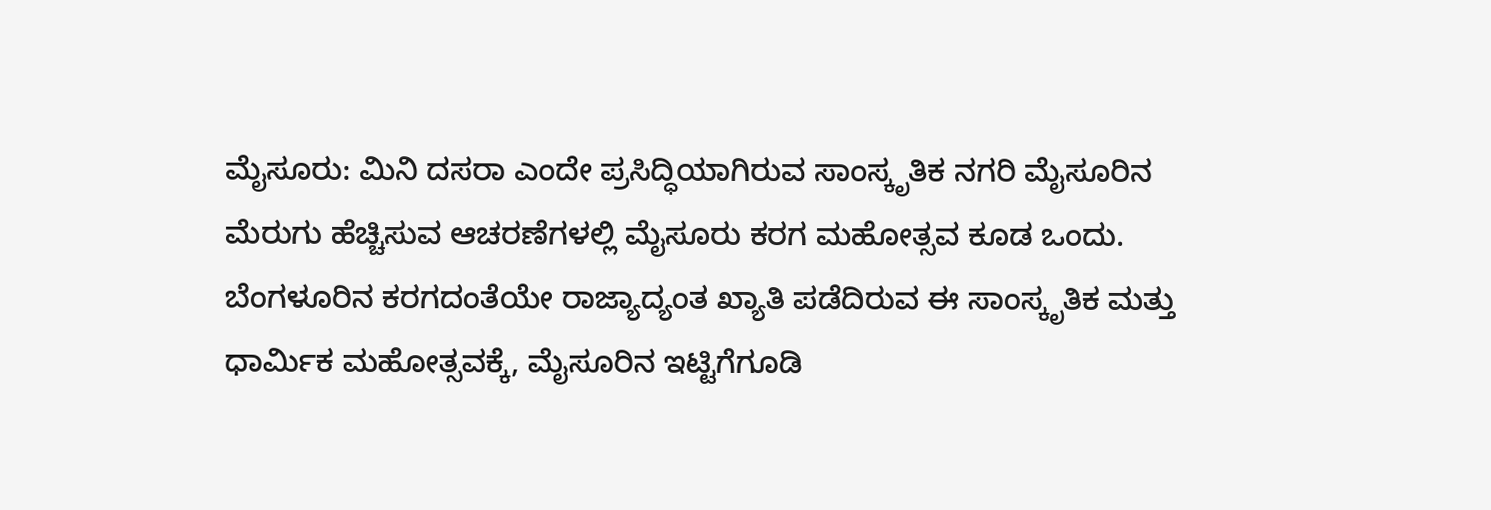ಮೈಸೂರು: ಮಿನಿ ದಸರಾ ಎಂದೇ ಪ್ರಸಿದ್ಧಿಯಾಗಿರುವ ಸಾಂಸ್ಕೃತಿಕ ನಗರಿ ಮೈಸೂರಿನ ಮೆರುಗು ಹೆಚ್ಚಿಸುವ ಆಚರಣೆಗಳಲ್ಲಿ ಮೈಸೂರು ಕರಗ ಮಹೋತ್ಸವ ಕೂಡ ಒಂದು.
ಬೆಂಗಳೂರಿನ ಕರಗದಂತೆಯೇ ರಾಜ್ಯಾದ್ಯಂತ ಖ್ಯಾತಿ ಪಡೆದಿರುವ ಈ ಸಾಂಸ್ಕೃತಿಕ ಮತ್ತು ಧಾರ್ಮಿಕ ಮಹೋತ್ಸವಕ್ಕೆ, ಮೈಸೂರಿನ ಇಟ್ಟಿಗೆಗೂಡಿ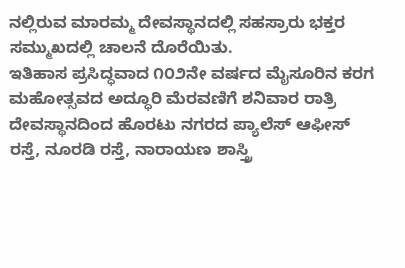ನಲ್ಲಿರುವ ಮಾರಮ್ಮ ದೇವಸ್ಥಾನದಲ್ಲಿ ಸಹಸ್ರಾರು ಭಕ್ತರ ಸಮ್ಮುಖದಲ್ಲಿ ಚಾಲನೆ ದೊರೆಯಿತು.
ಇತಿಹಾಸ ಪ್ರಸಿದ್ಧವಾದ ೧೦೨ನೇ ವರ್ಷದ ಮೈಸೂರಿನ ಕರಗ ಮಹೋತ್ಸವದ ಅದ್ಧೂರಿ ಮೆರವಣಿಗೆ ಶನಿವಾರ ರಾತ್ರಿ ದೇವಸ್ಥಾನದಿಂದ ಹೊರಟು ನಗರದ ಪ್ಯಾಲೆಸ್ ಆಫೀಸ್ ರಸ್ತೆ, ನೂರಡಿ ರಸ್ತೆ, ನಾರಾಯಣ ಶಾಸ್ತ್ರಿ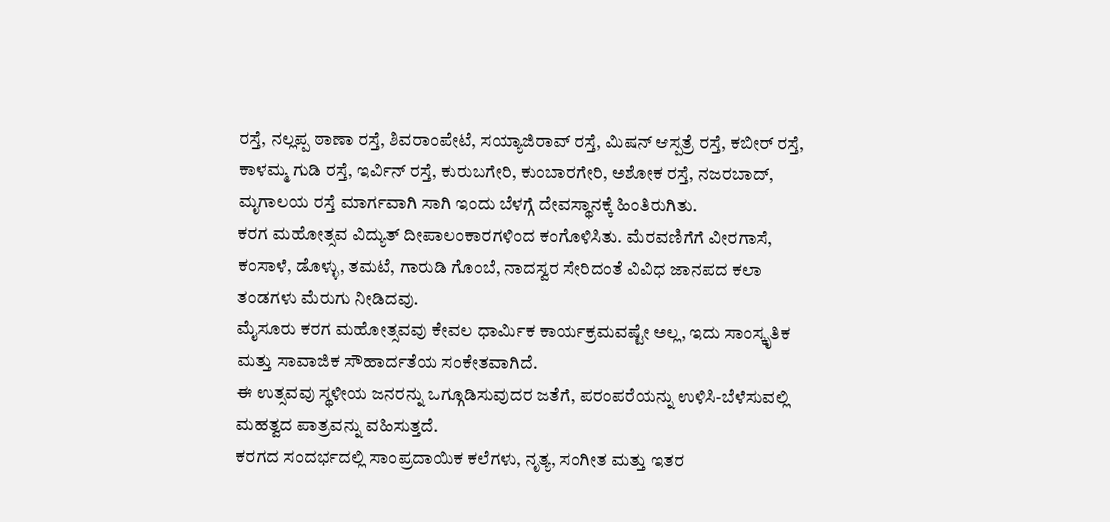ರಸ್ತೆ, ನಲ್ಲಪ್ಪ ಠಾಣಾ ರಸ್ತೆ, ಶಿವರಾಂಪೇಟೆ, ಸಯ್ಯಾಜಿರಾವ್ ರಸ್ತೆ, ಮಿಷನ್ ಆಸ್ಪತ್ರೆ ರಸ್ತೆ, ಕಬೀರ್ ರಸ್ತೆ, ಕಾಳಮ್ಮ ಗುಡಿ ರಸ್ತೆ, ಇರ್ವಿನ್ ರಸ್ತೆ, ಕುರುಬಗೇರಿ, ಕುಂಬಾರಗೇರಿ, ಅಶೋಕ ರಸ್ತೆ, ನಜರಬಾದ್, ಮೃಗಾಲಯ ರಸ್ತೆ ಮಾರ್ಗವಾಗಿ ಸಾಗಿ ಇಂದು ಬೆಳಗ್ಗೆ ದೇವಸ್ಥಾನಕ್ಕೆ ಹಿಂತಿರುಗಿತು.
ಕರಗ ಮಹೋತ್ಸವ ವಿದ್ಯುತ್ ದೀಪಾಲಂಕಾರಗಳಿಂದ ಕಂಗೊಳಿಸಿತು. ಮೆರವಣಿಗೆಗೆ ವೀರಗಾಸೆ, ಕಂಸಾಳೆ, ಡೊಳ್ಳು, ತಮಟೆ, ಗಾರುಡಿ ಗೊಂಬೆ, ನಾದಸ್ವರ ಸೇರಿದಂತೆ ವಿವಿಧ ಜಾನಪದ ಕಲಾ ತಂಡಗಳು ಮೆರುಗು ನೀಡಿದವು.
ಮೈಸೂರು ಕರಗ ಮಹೋತ್ಸವವು ಕೇವಲ ಧಾರ್ಮಿಕ ಕಾರ್ಯಕ್ರಮವಷ್ಟೇ ಅಲ್ಲ, ಇದು ಸಾಂಸ್ಕೃತಿಕ ಮತ್ತು ಸಾವಾಜಿಕ ಸೌಹಾರ್ದತೆಯ ಸಂಕೇತವಾಗಿದೆ.
ಈ ಉತ್ಸವವು ಸ್ಥಳೀಯ ಜನರನ್ನು ಒಗ್ಗೂಡಿಸುವುದರ ಜತೆಗೆ, ಪರಂಪರೆಯನ್ನು ಉಳಿಸಿ-ಬೆಳೆಸುವಲ್ಲಿ ಮಹತ್ವದ ಪಾತ್ರವನ್ನು ವಹಿಸುತ್ತದೆ.
ಕರಗದ ಸಂದರ್ಭದಲ್ಲಿ ಸಾಂಪ್ರದಾಯಿಕ ಕಲೆಗಳು, ನೃತ್ಯ, ಸಂಗೀತ ಮತ್ತು ಇತರ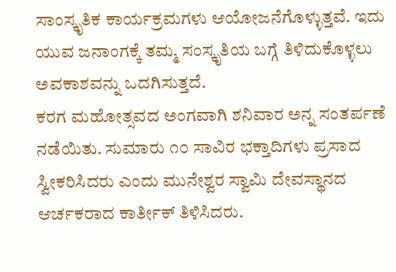ಸಾಂಸ್ಕೃತಿಕ ಕಾರ್ಯಕ್ರಮಗಳು ಆಯೋಜನೆಗೊಳ್ಳುತ್ತವೆ. ಇದು ಯುವ ಜನಾಂಗಕ್ಕೆ ತಮ್ಮ ಸಂಸ್ಕೃತಿಯ ಬಗ್ಗೆ ತಿಳಿದುಕೊಳ್ಳಲು ಅವಕಾಶವನ್ನು ಒದಗಿಸುತ್ತದೆ.
ಕರಗ ಮಹೋತ್ಸವದ ಅಂಗವಾಗಿ ಶನಿವಾರ ಅನ್ನ ಸಂತರ್ಪಣೆ ನಡೆಯಿತು. ಸುಮಾರು ೧೦ ಸಾವಿರ ಭಕ್ತಾದಿಗಳು ಪ್ರಸಾದ ಸ್ವೀಕರಿಸಿದರು ಎಂದು ಮುನೇಶ್ವರ ಸ್ವಾಮಿ ದೇವಸ್ಥಾನದ ಆರ್ಚಕರಾದ ಕಾರ್ತೀಕ್ ತಿಳಿಸಿದರು.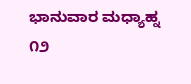ಭಾನುವಾರ ಮಧ್ಯಾಹ್ನ ೧೨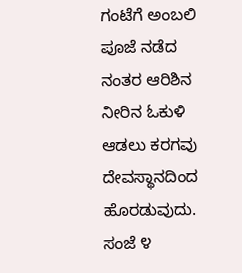ಗಂಟೆಗೆ ಅಂಬಲಿ ಪೂಜೆ ನಡೆದ ನಂತರ ಆರಿಶಿನ ನೀರಿನ ಓಕುಳಿ ಆಡಲು ಕರಗವು ದೇವಸ್ಥಾನದಿಂದ ಹೊರಡುವುದು.
ಸಂಜೆ ೪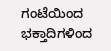ಗಂಟೆಯಿಂದ ಭಕ್ತಾದಿಗಳಿಂದ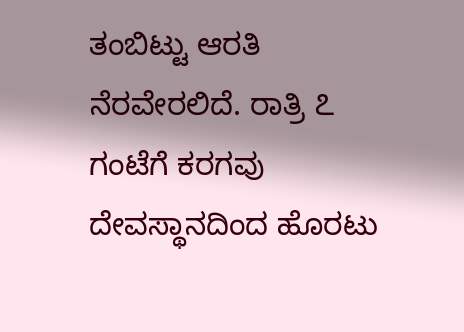ತಂಬಿಟ್ಟು ಆರತಿ ನೆರವೇರಲಿದೆ. ರಾತ್ರಿ ೭ ಗಂಟೆಗೆ ಕರಗವು ದೇವಸ್ಥಾನದಿಂದ ಹೊರಟು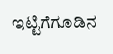ಇಟ್ಟಿಗೆಗೂಡಿನ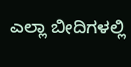ಎಲ್ಲಾ ಬೀದಿಗಳಲ್ಲಿ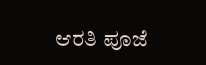ಆರತಿ ಪೂಜೆ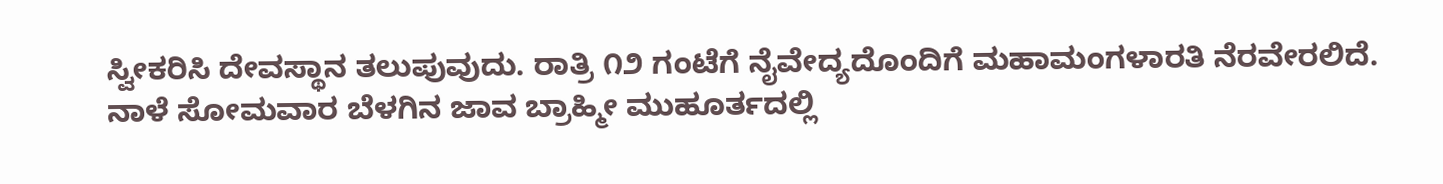ಸ್ವೀಕರಿಸಿ ದೇವಸ್ಥಾನ ತಲುಪುವುದು. ರಾತ್ರಿ ೧೨ ಗಂಟೆಗೆ ನೈವೇದ್ಯದೊಂದಿಗೆ ಮಹಾಮಂಗಳಾರತಿ ನೆರವೇರಲಿದೆ.
ನಾಳೆ ಸೋಮವಾರ ಬೆಳಗಿನ ಜಾವ ಬ್ರಾಹ್ಮೀ ಮುಹೂರ್ತದಲ್ಲಿ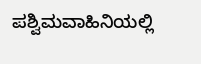ಪಶ್ವಿಮವಾಹಿನಿಯಲ್ಲಿ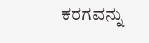ಕರಗವನ್ನು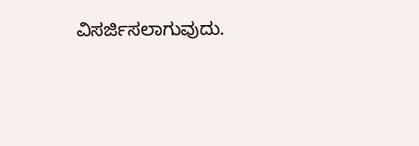ವಿಸರ್ಜಿಸಲಾಗುವುದು.